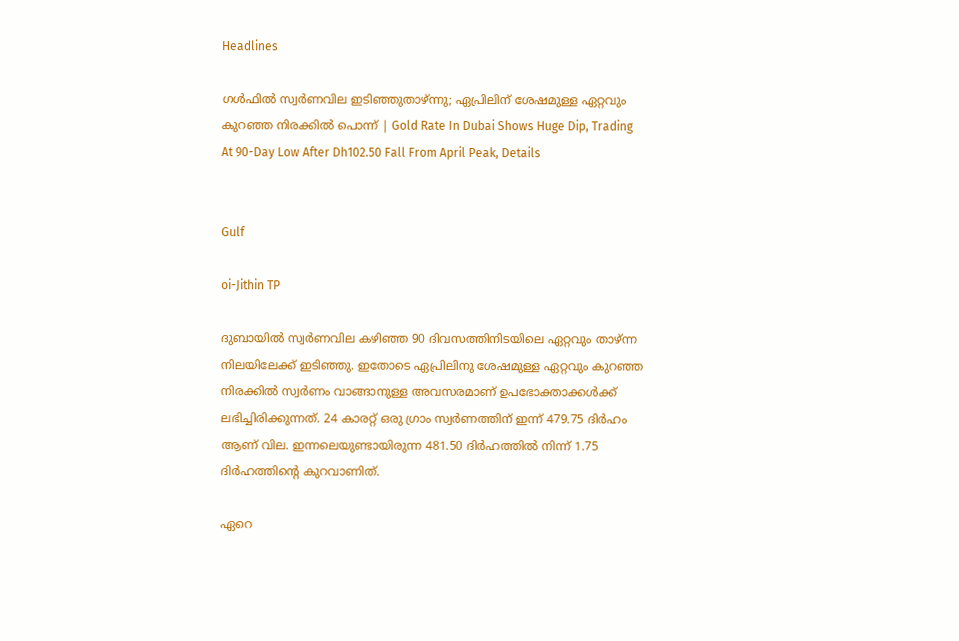Headlines

ഗള്‍ഫില്‍ സ്വര്‍ണവില ഇടിഞ്ഞുതാഴ്ന്നു; ഏപ്രിലിന് ശേഷമുള്ള ഏറ്റവും കുറഞ്ഞ നിരക്കില്‍ പൊന്ന് | Gold Rate In Dubai Shows Huge Dip, Trading At 90-Day Low After Dh102.50 Fall From April Peak, Details


Gulf

oi-Jithin TP

ദുബായില്‍ സ്വര്‍ണവില കഴിഞ്ഞ 90 ദിവസത്തിനിടയിലെ ഏറ്റവും താഴ്ന്ന നിലയിലേക്ക് ഇടിഞ്ഞു. ഇതോടെ ഏപ്രിലിനു ശേഷമുള്ള ഏറ്റവും കുറഞ്ഞ നിരക്കില്‍ സ്വര്‍ണം വാങ്ങാനുള്ള അവസരമാണ് ഉപഭോക്താക്കള്‍ക്ക് ലഭിച്ചിരിക്കുന്നത്. 24 കാരറ്റ് ഒരു ഗ്രാം സ്വര്‍ണത്തിന് ഇന്ന് 479.75 ദിര്‍ഹം ആണ് വില. ഇന്നലെയുണ്ടായിരുന്ന 481.50 ദിര്‍ഹത്തില്‍ നിന്ന് 1.75 ദിര്‍ഹത്തിന്റെ കുറവാണിത്.

ഏറെ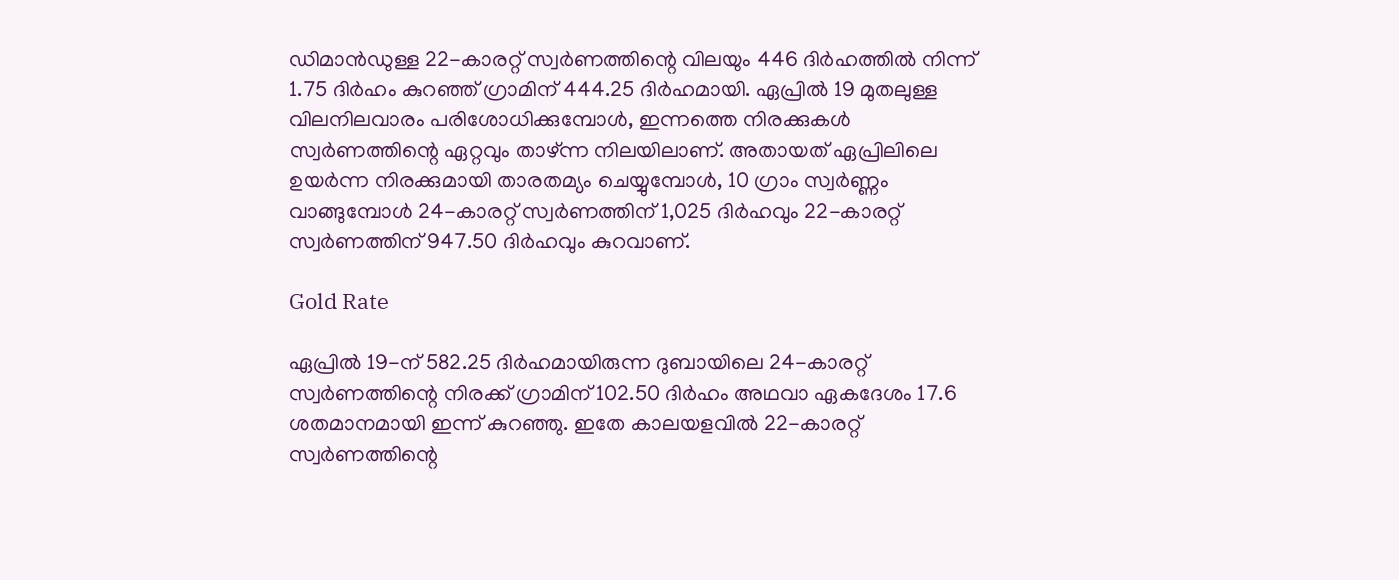ഡിമാന്‍ഡുള്ള 22-കാരറ്റ് സ്വര്‍ണത്തിന്റെ വിലയും 446 ദിര്‍ഹത്തില്‍ നിന്ന് 1.75 ദിര്‍ഹം കുറഞ്ഞ് ഗ്രാമിന് 444.25 ദിര്‍ഹമായി. ഏപ്രില്‍ 19 മുതലുള്ള വിലനിലവാരം പരിശോധിക്കുമ്പോള്‍, ഇന്നത്തെ നിരക്കുകള്‍ സ്വര്‍ണത്തിന്റെ ഏറ്റവും താഴ്ന്ന നിലയിലാണ്. അതായത് ഏപ്രിലിലെ ഉയര്‍ന്ന നിരക്കുമായി താരതമ്യം ചെയ്യുമ്പോള്‍, 10 ഗ്രാം സ്വര്‍ണ്ണം വാങ്ങുമ്പോള്‍ 24-കാരറ്റ് സ്വര്‍ണത്തിന് 1,025 ദിര്‍ഹവും 22-കാരറ്റ് സ്വര്‍ണത്തിന് 947.50 ദിര്‍ഹവും കുറവാണ്.

Gold Rate

ഏപ്രില്‍ 19-ന് 582.25 ദിര്‍ഹമായിരുന്ന ദുബായിലെ 24-കാരറ്റ് സ്വര്‍ണത്തിന്റെ നിരക്ക് ഗ്രാമിന് 102.50 ദിര്‍ഹം അഥവാ ഏകദേശം 17.6 ശതമാനമായി ഇന്ന് കുറഞ്ഞു. ഇതേ കാലയളവില്‍ 22-കാരറ്റ് സ്വര്‍ണത്തിന്റെ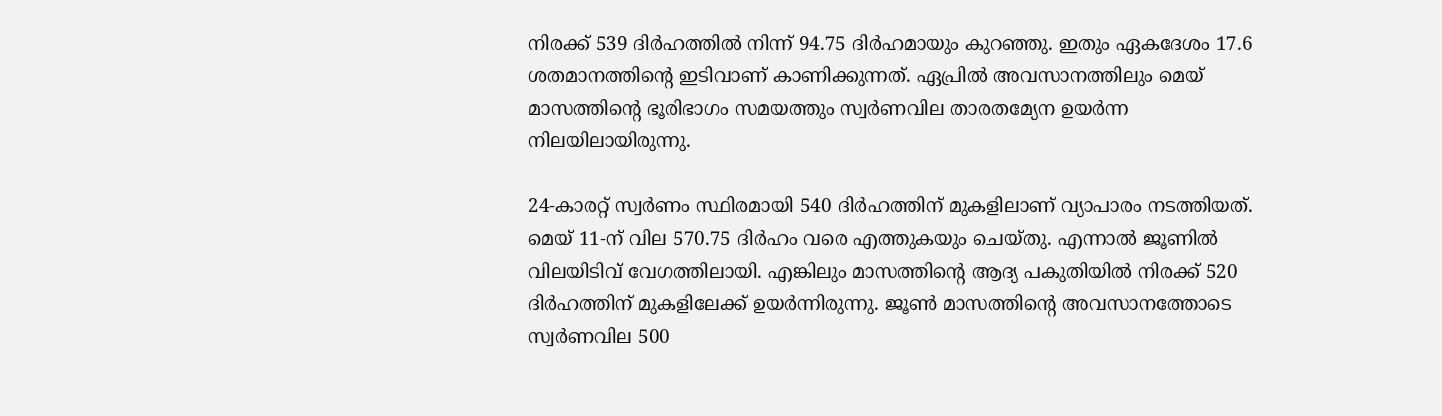നിരക്ക് 539 ദിര്‍ഹത്തില്‍ നിന്ന് 94.75 ദിര്‍ഹമായും കുറഞ്ഞു. ഇതും ഏകദേശം 17.6 ശതമാനത്തിന്റെ ഇടിവാണ് കാണിക്കുന്നത്. ഏപ്രില്‍ അവസാനത്തിലും മെയ് മാസത്തിന്റെ ഭൂരിഭാഗം സമയത്തും സ്വര്‍ണവില താരതമ്യേന ഉയര്‍ന്ന നിലയിലായിരുന്നു.

24-കാരറ്റ് സ്വര്‍ണം സ്ഥിരമായി 540 ദിര്‍ഹത്തിന് മുകളിലാണ് വ്യാപാരം നടത്തിയത്. മെയ് 11-ന് വില 570.75 ദിര്‍ഹം വരെ എത്തുകയും ചെയ്തു. എന്നാല്‍ ജൂണില്‍ വിലയിടിവ് വേഗത്തിലായി. എങ്കിലും മാസത്തിന്റെ ആദ്യ പകുതിയില്‍ നിരക്ക് 520 ദിര്‍ഹത്തിന് മുകളിലേക്ക് ഉയര്‍ന്നിരുന്നു. ജൂണ്‍ മാസത്തിന്റെ അവസാനത്തോടെ സ്വര്‍ണവില 500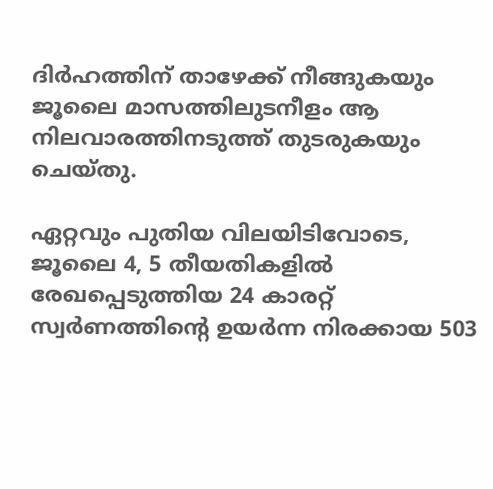ദിര്‍ഹത്തിന് താഴേക്ക് നീങ്ങുകയും ജൂലൈ മാസത്തിലുടനീളം ആ നിലവാരത്തിനടുത്ത് തുടരുകയും ചെയ്തു.

ഏറ്റവും പുതിയ വിലയിടിവോടെ, ജൂലൈ 4, 5 തീയതികളില്‍ രേഖപ്പെടുത്തിയ 24 കാരറ്റ് സ്വര്‍ണത്തിന്റെ ഉയര്‍ന്ന നിരക്കായ 503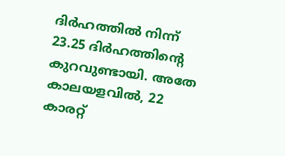ദിര്‍ഹത്തില്‍ നിന്ന് 23.25 ദിര്‍ഹത്തിന്റെ കുറവുണ്ടായി. അതേ കാലയളവില്‍, 22 കാരറ്റ്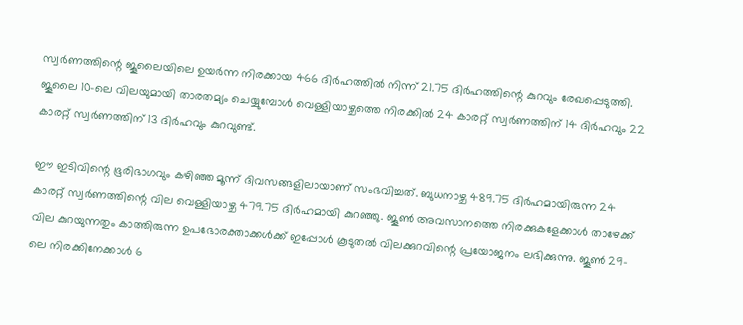സ്വര്‍ണത്തിന്റെ ജൂലൈയിലെ ഉയര്‍ന്ന നിരക്കായ 466 ദിര്‍ഹത്തില്‍ നിന്ന് 21.75 ദിര്‍ഹത്തിന്റെ കുറവും രേഖപ്പെടുത്തി. ജൂലൈ 10-ലെ വിലയുമായി താരതമ്യം ചെയ്യുമ്പോള്‍ വെള്ളിയാഴ്ചത്തെ നിരക്കില്‍ 24 കാരറ്റ് സ്വര്‍ണത്തിന് 14 ദിര്‍ഹവും 22 കാരറ്റ് സ്വര്‍ണത്തിന് 13 ദിര്‍ഹവും കുറവുണ്ട്.

ഈ ഇടിവിന്റെ ഭൂരിഭാഗവും കഴിഞ്ഞ മൂന്ന് ദിവസങ്ങളിലായാണ് സംഭവിച്ചത്. ബുധനാഴ്ച 489.75 ദിര്‍ഹമായിരുന്ന 24 കാരറ്റ് സ്വര്‍ണത്തിന്റെ വില വെള്ളിയാഴ്ച 479.75 ദിര്‍ഹമായി കുറഞ്ഞു. ജൂണ്‍ അവസാനത്തെ നിരക്കുകളേക്കാള്‍ താഴേക്ക് വില കുറയുന്നതും കാത്തിരുന്ന ഉപഭോരക്താക്കള്‍ക്ക് ഇപ്പോള്‍ കൂടുതല്‍ വിലക്കുറവിന്റെ പ്രയോജനം ലഭിക്കുന്നു. ജൂണ്‍ 29-ലെ നിരക്കിനേക്കാള്‍ 6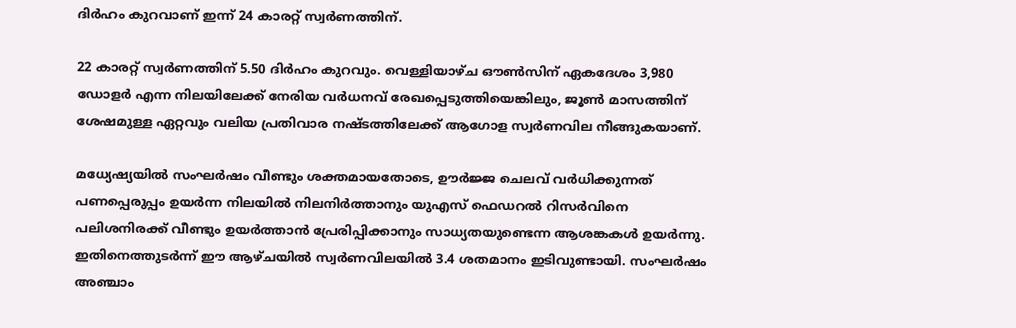ദിര്‍ഹം കുറവാണ് ഇന്ന് 24 കാരറ്റ് സ്വര്‍ണത്തിന്.

22 കാരറ്റ് സ്വര്‍ണത്തിന് 5.50 ദിര്‍ഹം കുറവും. വെള്ളിയാഴ്ച ഔണ്‍സിന് ഏകദേശം 3,980 ഡോളര്‍ എന്ന നിലയിലേക്ക് നേരിയ വര്‍ധനവ് രേഖപ്പെടുത്തിയെങ്കിലും, ജൂണ്‍ മാസത്തിന് ശേഷമുള്ള ഏറ്റവും വലിയ പ്രതിവാര നഷ്ടത്തിലേക്ക് ആഗോള സ്വര്‍ണവില നീങ്ങുകയാണ്.

മധ്യേഷ്യയില്‍ സംഘര്‍ഷം വീണ്ടും ശക്തമായതോടെ, ഊര്‍ജ്ജ ചെലവ് വര്‍ധിക്കുന്നത് പണപ്പെരുപ്പം ഉയര്‍ന്ന നിലയില്‍ നിലനിര്‍ത്താനും യുഎസ് ഫെഡറല്‍ റിസര്‍വിനെ പലിശനിരക്ക് വീണ്ടും ഉയര്‍ത്താന്‍ പ്രേരിപ്പിക്കാനും സാധ്യതയുണ്ടെന്ന ആശങ്കകള്‍ ഉയര്‍ന്നു. ഇതിനെത്തുടര്‍ന്ന് ഈ ആഴ്ചയില്‍ സ്വര്‍ണവിലയില്‍ 3.4 ശതമാനം ഇടിവുണ്ടായി. സംഘര്‍ഷം അഞ്ചാം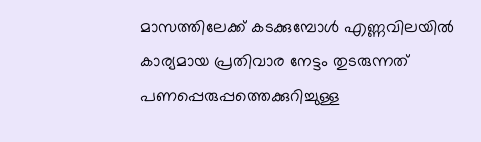മാസത്തിലേക്ക് കടക്കുമ്പോള്‍ എണ്ണവിലയില്‍ കാര്യമായ പ്രതിവാര നേട്ടം തുടരുന്നത് പണപ്പെരുപ്പത്തെക്കുറിച്ചുള്ള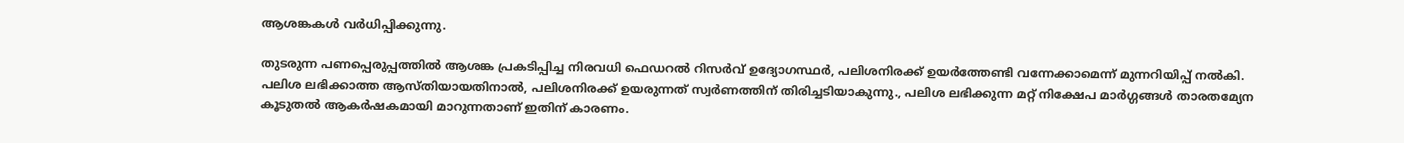ആശങ്കകള്‍ വര്‍ധിപ്പിക്കുന്നു.

തുടരുന്ന പണപ്പെരുപ്പത്തില്‍ ആശങ്ക പ്രകടിപ്പിച്ച നിരവധി ഫെഡറല്‍ റിസര്‍വ് ഉദ്യോഗസ്ഥര്‍, പലിശനിരക്ക് ഉയര്‍ത്തേണ്ടി വന്നേക്കാമെന്ന് മുന്നറിയിപ്പ് നല്‍കി. പലിശ ലഭിക്കാത്ത ആസ്തിയായതിനാല്‍, പലിശനിരക്ക് ഉയരുന്നത് സ്വര്‍ണത്തിന് തിരിച്ചടിയാകുന്നു., പലിശ ലഭിക്കുന്ന മറ്റ് നിക്ഷേപ മാര്‍ഗ്ഗങ്ങള്‍ താരതമ്യേന കൂടുതല്‍ ആകര്‍ഷകമായി മാറുന്നതാണ് ഇതിന് കാരണം.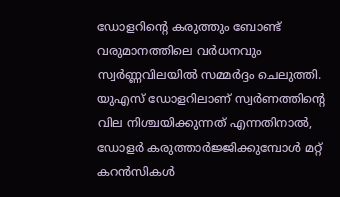ഡോളറിന്റെ കരുത്തും ബോണ്ട് വരുമാനത്തിലെ വര്‍ധനവും സ്വര്‍ണ്ണവിലയില്‍ സമ്മര്‍ദ്ദം ചെലുത്തി. യുഎസ് ഡോളറിലാണ് സ്വര്‍ണത്തിന്റെ വില നിശ്ചയിക്കുന്നത് എന്നതിനാല്‍, ഡോളര്‍ കരുത്താര്‍ജ്ജിക്കുമ്പോള്‍ മറ്റ് കറന്‍സികള്‍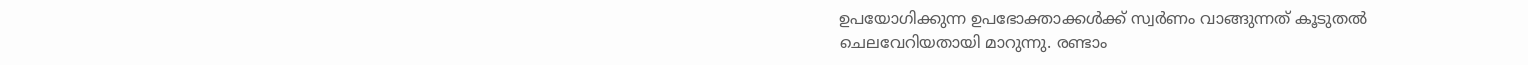ഉപയോഗിക്കുന്ന ഉപഭോക്താക്കള്‍ക്ക് സ്വര്‍ണം വാങ്ങുന്നത് കൂടുതല്‍ ചെലവേറിയതായി മാറുന്നു. രണ്ടാം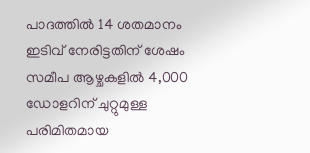പാദത്തില്‍ 14 ശതമാനം ഇടിവ് നേരിട്ടതിന് ശേഷം സമീപ ആഴ്ചകളില്‍ 4,000 ഡോളറിന് ചുറ്റുമുള്ള പരിമിതമായ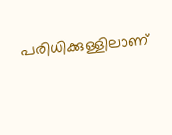പരിധിക്കുള്ളിലാണ്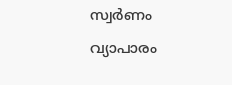സ്വര്‍ണം വ്യാപാരം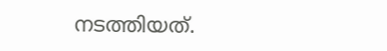നടത്തിയത്.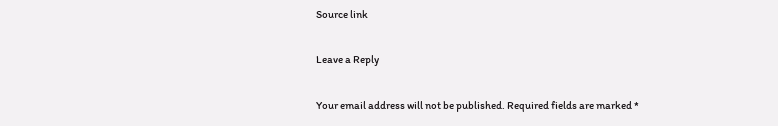Source link

Leave a Reply

Your email address will not be published. Required fields are marked *